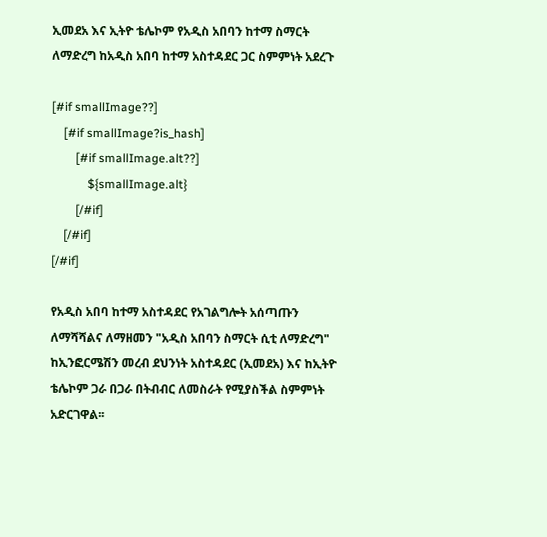ኢመደአ እና ኢትዮ ቴሌኮም የአዲስ አበባን ከተማ ስማርት ለማድረግ ከአዲስ አበባ ከተማ አስተዳደር ጋር ስምምነት አደረጉ

[#if smallImage??]
    [#if smallImage?is_hash]
        [#if smallImage.alt??]
            ${smallImage.alt}
        [/#if]
    [/#if]
[/#if]

የአዲስ አበባ ከተማ አስተዳደር የአገልግሎት አሰጣጡን ለማሻሻልና ለማዘመን "አዲስ አበባን ስማርት ሲቲ ለማድረግ" ከኢንፎርሜሽን መረብ ደህንነት አስተዳደር (ኢመደአ) እና ከኢትዮ ቴሌኮም ጋራ በጋራ በትብብር ለመስራት የሚያስችል ስምምነት አድርገዋል፡፡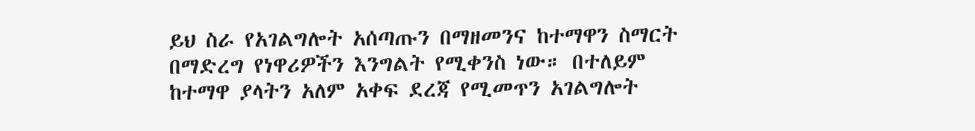ይህ ስራ የአገልግሎት አሰጣጡን በማዘመንና ከተማዋን ስማርት በማድረግ የነዋሪዎችን እንግልት የሚቀንስ ነው። በተለይም ከተማዋ ያላትን አለም አቀፍ ደረጃ የሚመጥን አገልግሎት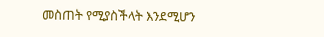መስጠት የሚያስችላት እንደሚሆን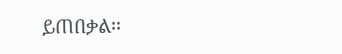ይጠበቃል፡፡